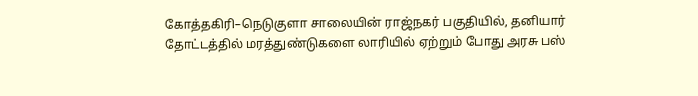கோத்தகிரி–நெடுகுளா சாலையின் ராஜ்நகர் பகுதியில், தனியார் தோட்டத்தில் மரத்துண்டுகளை லாரியில் ஏற்றும் போது அரசு பஸ்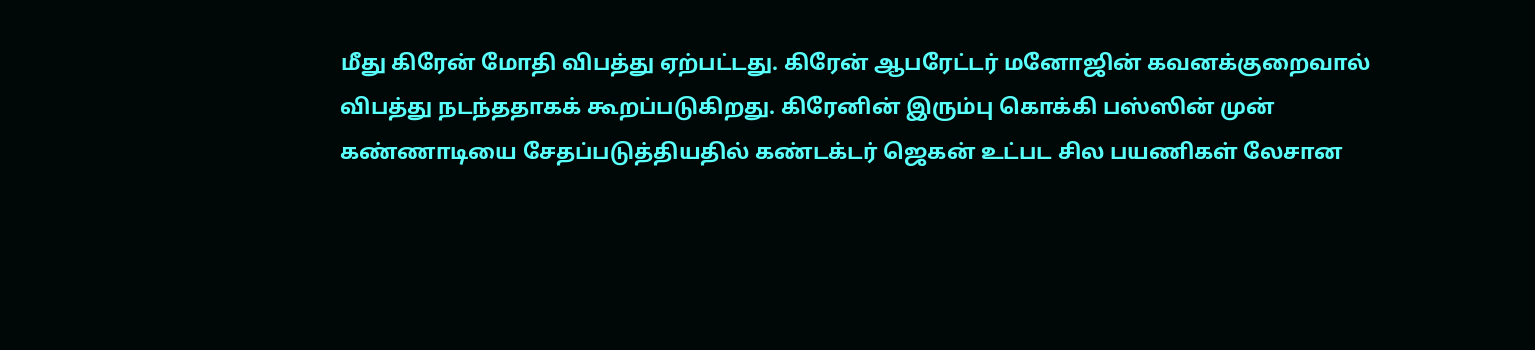மீது கிரேன் மோதி விபத்து ஏற்பட்டது. கிரேன் ஆபரேட்டர் மனோஜின் கவனக்குறைவால் விபத்து நடந்ததாகக் கூறப்படுகிறது. கிரேனின் இரும்பு கொக்கி பஸ்ஸின் முன் கண்ணாடியை சேதப்படுத்தியதில் கண்டக்டர் ஜெகன் உட்பட சில பயணிகள் லேசான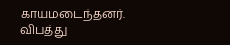காயமடைந்தனர். விபத்து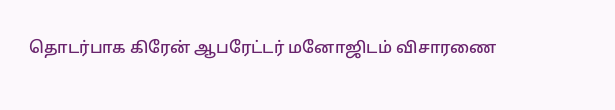தொடர்பாக கிரேன் ஆபரேட்டர் மனோஜிடம் விசாரணை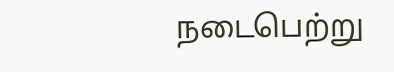நடைபெற்று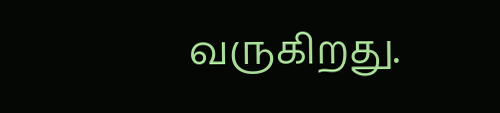வருகிறது.